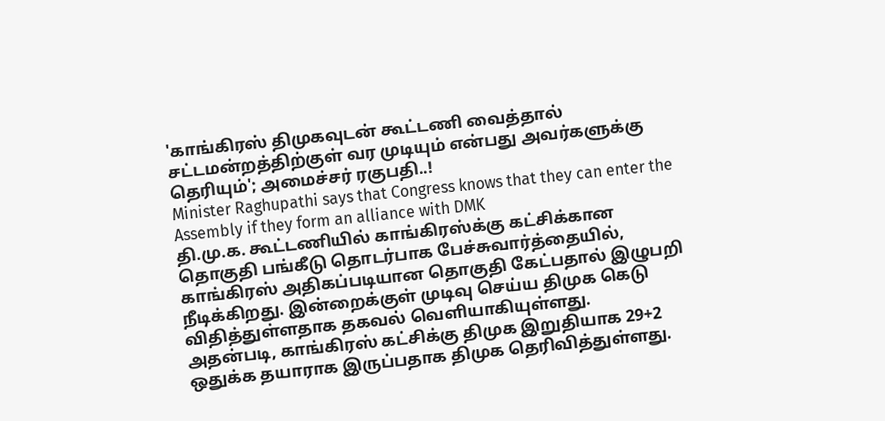'காங்கிரஸ் திமுகவுடன் கூட்டணி வைத்தால் சட்டமன்றத்திற்குள் வர முடியும் என்பது அவர்களுக்கு தெரியும்'; அமைச்சர் ரகுபதி..!
Minister Raghupathi says that Congress knows that they can enter the Assembly if they form an alliance with DMK
தி.மு.க. கூட்டணியில் காங்கிரஸ்க்கு கட்சிக்கான தொகுதி பங்கீடு தொடர்பாக பேச்சுவார்த்தையில், காங்கிரஸ் அதிகப்படியான தொகுதி கேட்பதால் இழுபறி நீடிக்கிறது. இன்றைக்குள் முடிவு செய்ய திமுக கெடு விதித்துள்ளதாக தகவல் வெளியாகியுள்ளது.
அதன்படி, காங்கிரஸ் கட்சிக்கு திமுக இறுதியாக 29+2 ஒதுக்க தயாராக இருப்பதாக திமுக தெரிவித்துள்ளது.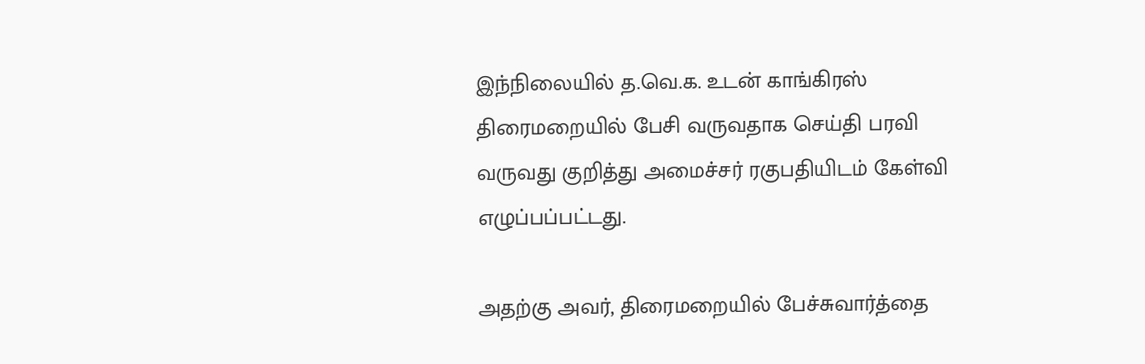இந்நிலையில் த.வெ.க. உடன் காங்கிரஸ் திரைமறையில் பேசி வருவதாக செய்தி பரவி வருவது குறித்து அமைச்சர் ரகுபதியிடம் கேள்வி எழுப்பப்பட்டது.

அதற்கு அவர், திரைமறையில் பேச்சுவார்த்தை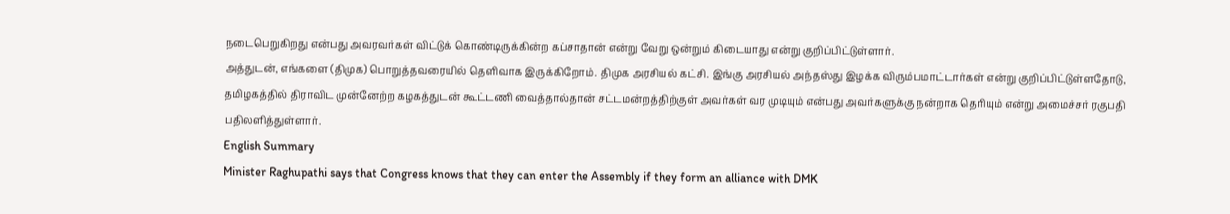நடைபெறுகிறது என்பது அவரவர்கள் விட்டுக் கொண்டிருக்கின்ற கப்சாதான் என்று வேறு ஒன்றும் கிடையாது என்று குறிப்பிட்டுள்ளார்.
அத்துடன், எங்களை (திமுக) பொறுத்தவரையில் தெளிவாக இருக்கிறோம். திமுக அரசியல் கட்சி. இங்கு அரசியல் அந்தஸ்து இழக்க விரும்பமாட்டார்கள் என்று குறிப்பிட்டுள்ளதோடு, தமிழகத்தில் திராவிட முன்னேற்ற கழகத்துடன் கூட்டணி வைத்தால்தான் சட்டமன்றத்திற்குள் அவர்கள் வர முடியும் என்பது அவர்களுக்கு நன்றாக தெரியும் என்று அமைச்சர் ரகுபதி பதிலளித்துள்ளார்.
English Summary
Minister Raghupathi says that Congress knows that they can enter the Assembly if they form an alliance with DMK